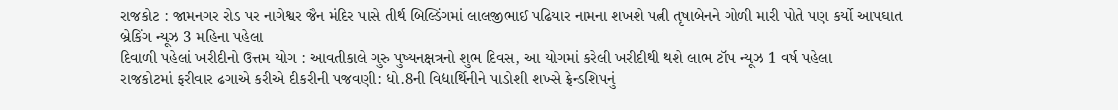રાજકોટ : જામનગર રોડ પર નાગેશ્વર જૈન મંદિર પાસે તીર્થ બિલ્ડિંગમાં લાલજીભાઈ પઢિયાર નામના શખશે પત્ની તૃષાબેનને ગોળી મારી પોતે પણ કર્યો આપઘાત બ્રેકિંગ ન્યૂઝ 3 મહિના પહેલા
દિવાળી પહેલાં ખરીદીનો ઉત્તમ યોગ : આવતીકાલે ગુરુ પુષ્યનક્ષત્રનો શુભ દિવસ, આ યોગમાં કરેલી ખરીદીથી થશે લાભ ટૉપ ન્યૂઝ 1 વર્ષ પહેલા
રાજકોટમાં ફરીવાર ઢગાએ કરીએ દીકરીની પજવણી: ધો.8ની વિદ્યાર્થિનીને પાડોશી શખ્સે ફ્રેન્ડશિપનું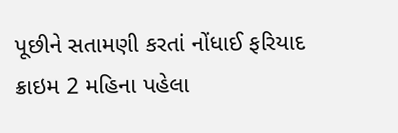પૂછીને સતામણી કરતાં નોંધાઈ ફરિયાદ ક્રાઇમ 2 મહિના પહેલા